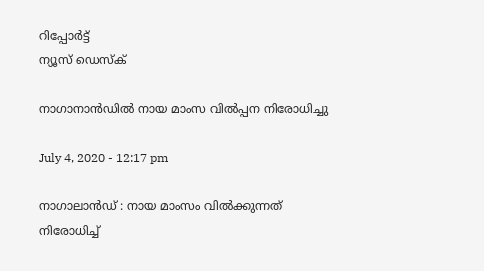റിപ്പോര്‍ട്ട്
ന്യൂസ് ഡെസ്ക്

നാഗാനാന്‍ഡില്‍ നായ മാംസ വില്‍പ്പന നിരോധിച്ചു

July 4, 2020 - 12:17 pm

നാഗാലാന്‍ഡ് : നായ മാംസം വില്‍ക്കുന്നത് നിരോധിച്ച്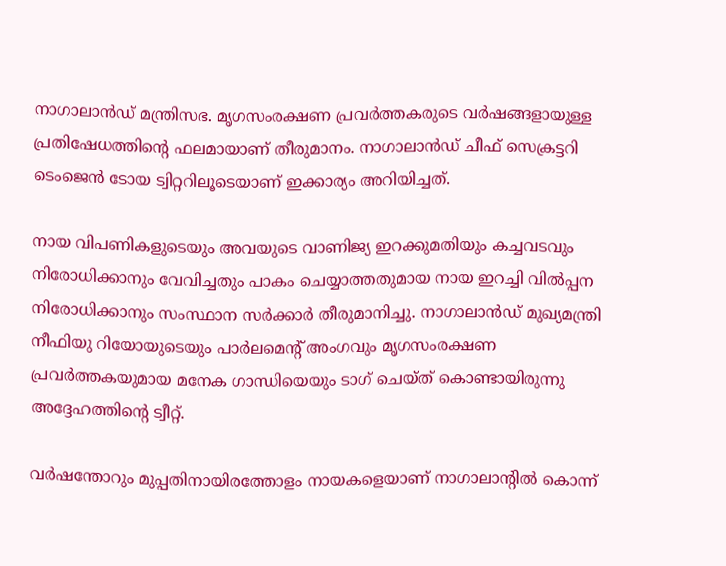നാഗാലാന്‍ഡ് മന്ത്രിസഭ. മൃഗസംരക്ഷണ പ്രവര്‍ത്തകരുടെ വര്‍ഷങ്ങളായുള്ള പ്രതിഷേധത്തിന്റെ ഫലമായാണ് തീരുമാനം. നാഗാലാന്‍ഡ് ചീഫ് സെക്രട്ടറി ടെംജെന്‍ ടോയ ട്വിറ്ററിലൂടെയാണ് ഇക്കാര്യം അറിയിച്ചത്.

നായ വിപണികളുടെയും അവയുടെ വാണിജ്യ ഇറക്കുമതിയും കച്ചവടവും നിരോധിക്കാനും വേവിച്ചതും പാകം ചെയ്യാത്തതുമായ നായ ഇറച്ചി വില്‍പ്പന നിരോധിക്കാനും സംസ്ഥാന സര്‍ക്കാര്‍ തീരുമാനിച്ചു. നാഗാലാന്‍ഡ് മുഖ്യമന്ത്രി നീഫിയു റിയോയുടെയും പാര്‍ലമെന്റ് അംഗവും മൃഗസംരക്ഷണ പ്രവര്‍ത്തകയുമായ മനേക ഗാന്ധിയെയും ടാഗ് ചെയ്ത് കൊണ്ടായിരുന്നു അദ്ദേഹത്തിന്റെ ട്വീറ്റ്.

വര്‍ഷന്തോറും മുപ്പതിനായിരത്തോളം നായകളെയാണ് നാഗാലാന്റില്‍ കൊന്ന്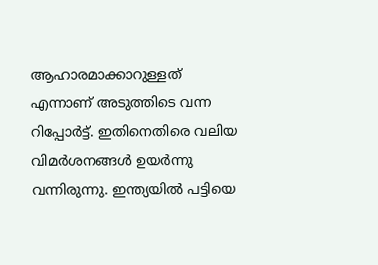ആഹാരമാക്കാറുള്ളത് എന്നാണ് അടുത്തിടെ വന്ന റിപ്പോര്‍ട്ട്. ഇതിനെതിരെ വലിയ വിമര്‍ശനങ്ങള്‍ ഉയര്‍ന്നു വന്നിരുന്നു. ഇന്ത്യയില്‍ പട്ടിയെ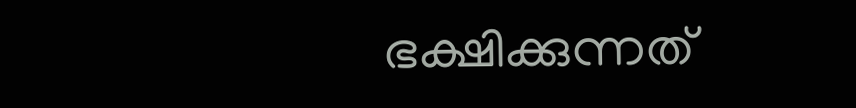ഭക്ഷിക്കുന്നത്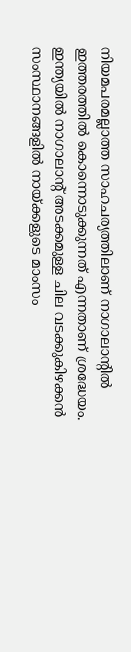നിയമപരമല്ലാത്ത സാഹചര്യത്തിലാണ് നാഗാലാന്റില്‍ ഇത്തരത്തില്‍ കൊന്നൊടുക്കുന്നത് എന്നതാണ് ശ്രദ്ധേയം. ഇന്ത്യയില്‍ നാഗാലാന്റ് അടക്കമുള്ള ചില വടക്കുകിഴക്കന്‍ സംസ്ഥാനങ്ങളില്‍ നായ്ക്കളുടെ മാംസം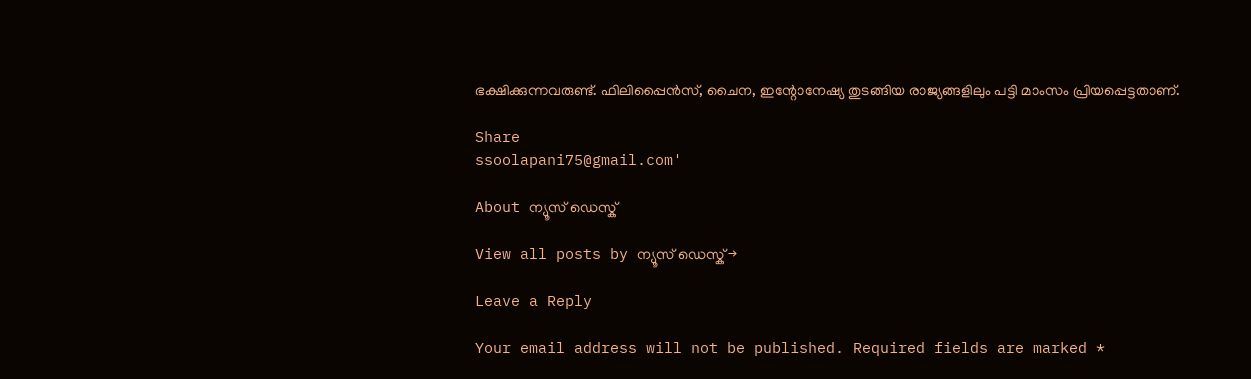ഭക്ഷിക്കുന്നവരുണ്ട്. ഫിലിപ്പൈന്‍സ്, ചൈന, ഇന്റോനേഷ്യ തുടങ്ങിയ രാജ്യങ്ങളിലും പട്ടി മാംസം പ്രിയപ്പെട്ടതാണ്.

Share
ssoolapani75@gmail.com'

About ന്യൂസ് ഡെസ്ക്

View all posts by ന്യൂസ് ഡെസ്ക് →

Leave a Reply

Your email address will not be published. Required fields are marked *